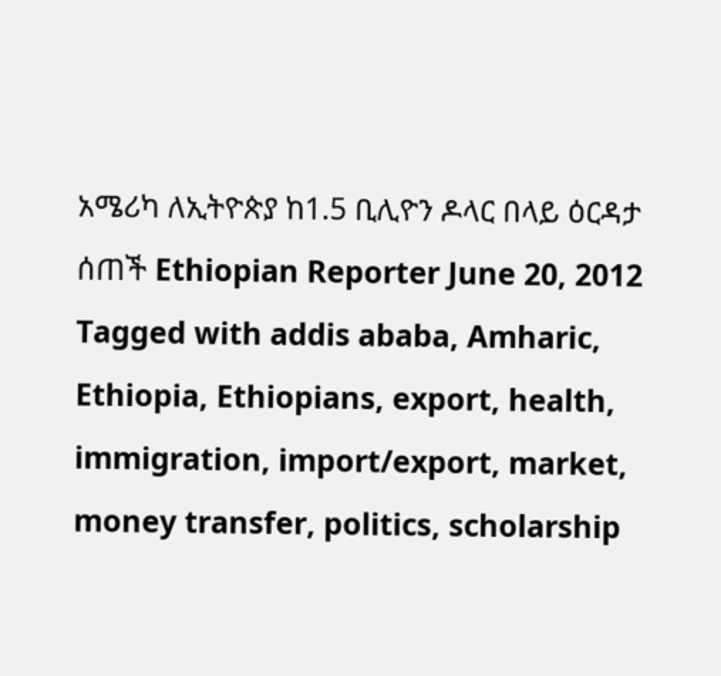አሜሪካ ለኢትዮጵያ ከ1.5 ቢሊዮን ዶላር በላይ ዕርዳታ ሰጠች Ethiopian Reporter June 20, 2012 Tagged with addis ababa, Amharic, Ethiopia, Ethiopians, export, health, immigration, import/export, market, money transfer, politics, scholarship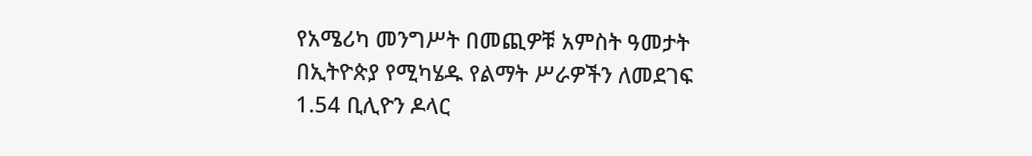የአሜሪካ መንግሥት በመጪዎቹ አምስት ዓመታት በኢትዮጵያ የሚካሄዱ የልማት ሥራዎችን ለመደገፍ 1.54 ቢሊዮን ዶላር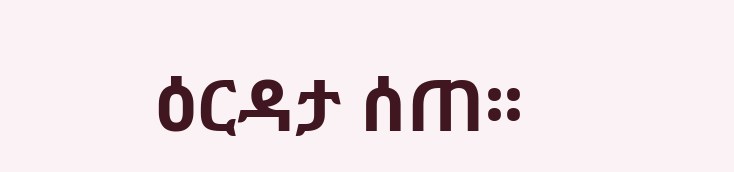ዕርዳታ ሰጠ፡፡